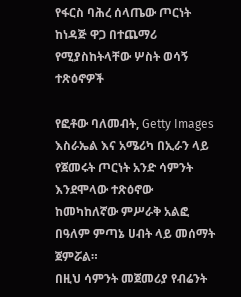የፋርስ ባሕረ ሰላጤው ጦርነት ከነዳጅ ዋጋ በተጨማሪ የሚያስከትላቸው ሦስት ወሳኝ ተጽዕኖዎች

የፎቶው ባለመብት, Getty Images
እስራኤል እና አሜሪካ በኢራን ላይ የጀመሩት ጦርነት አንድ ሳምንት እንደሞላው ተጽዕኖው ከመካከለኛው ምሥራቅ አልፎ በዓለም ምጣኔ ሀብት ላይ መሰማት ጀምሯል።
በዚህ ሳምንት መጀመሪያ የብሬንት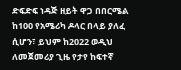ድፍድፍ ነዳጅ ዘይት ዋጋ በበርሜል ከ100 የአሜሪካ ዶላር በላይ ያለፈ ሲሆን፣ ይህም ከ2022 ወዲህ ለመጀመሪያ ጊዜ የታየ ከፍተኛ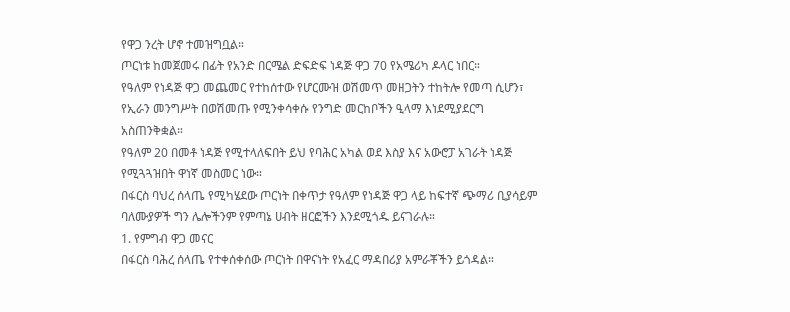የዋጋ ንረት ሆኖ ተመዝግቧል።
ጦርነቱ ከመጀመሩ በፊት የአንድ በርሜል ድፍድፍ ነዳጅ ዋጋ 70 የአሜሪካ ዶላር ነበር።
የዓለም የነዳጅ ዋጋ መጨመር የተከሰተው የሆርሙዝ ወሽመጥ መዘጋትን ተከትሎ የመጣ ሲሆን፣ የኢራን መንግሥት በወሽመጡ የሚንቀሳቀሱ የንግድ መርከቦችን ዒላማ እነደሚያደርግ አስጠንቅቋል።
የዓለም 20 በመቶ ነዳጅ የሚተላለፍበት ይህ የባሕር አካል ወደ እስያ እና አውሮፓ አገራት ነዳጅ የሚጓጓዝበት ዋነኛ መስመር ነው።
በፋርስ ባህረ ሰላጤ የሚካሄደው ጦርነት በቀጥታ የዓለም የነዳጅ ዋጋ ላይ ከፍተኛ ጭማሪ ቢያሳይም ባለሙያዎች ግን ሌሎችንም የምጣኔ ሀብት ዘርፎችን እንደሚጎዱ ይናገራሉ።
1. የምግብ ዋጋ መናር
በፋርስ ባሕረ ሰላጤ የተቀሰቀሰው ጦርነት በዋናነት የአፈር ማዳበሪያ አምራቾችን ይጎዳል።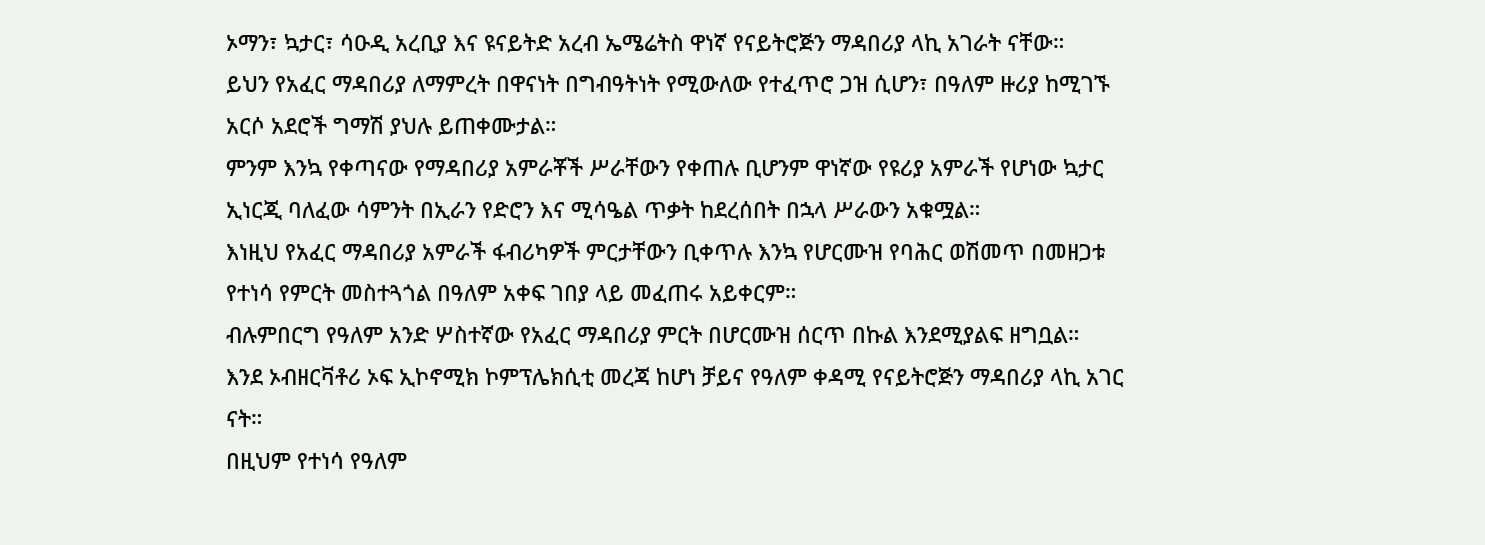ኦማን፣ ኳታር፣ ሳዑዲ አረቢያ እና ዩናይትድ አረብ ኤሜሬትስ ዋነኛ የናይትሮጅን ማዳበሪያ ላኪ አገራት ናቸው።
ይህን የአፈር ማዳበሪያ ለማምረት በዋናነት በግብዓትነት የሚውለው የተፈጥሮ ጋዝ ሲሆን፣ በዓለም ዙሪያ ከሚገኙ አርሶ አደሮች ግማሽ ያህሉ ይጠቀሙታል።
ምንም እንኳ የቀጣናው የማዳበሪያ አምራቾች ሥራቸውን የቀጠሉ ቢሆንም ዋነኛው የዩሪያ አምራች የሆነው ኳታር ኢነርጂ ባለፈው ሳምንት በኢራን የድሮን እና ሚሳዔል ጥቃት ከደረሰበት በኋላ ሥራውን አቁሟል።
እነዚህ የአፈር ማዳበሪያ አምራች ፋብሪካዎች ምርታቸውን ቢቀጥሉ እንኳ የሆርሙዝ የባሕር ወሽመጥ በመዘጋቱ የተነሳ የምርት መስተጓጎል በዓለም አቀፍ ገበያ ላይ መፈጠሩ አይቀርም።
ብሉምበርግ የዓለም አንድ ሦስተኛው የአፈር ማዳበሪያ ምርት በሆርሙዝ ሰርጥ በኩል እንደሚያልፍ ዘግቧል።
እንደ ኦብዘርቫቶሪ ኦፍ ኢኮኖሚክ ኮምፕሌክሲቲ መረጃ ከሆነ ቻይና የዓለም ቀዳሚ የናይትሮጅን ማዳበሪያ ላኪ አገር ናት።
በዚህም የተነሳ የዓለም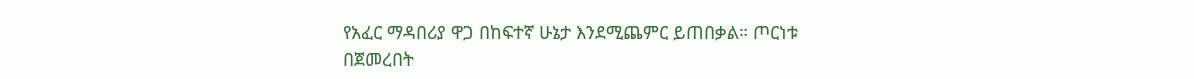የአፈር ማዳበሪያ ዋጋ በከፍተኛ ሁኔታ እንደሚጨምር ይጠበቃል። ጦርነቱ በጀመረበት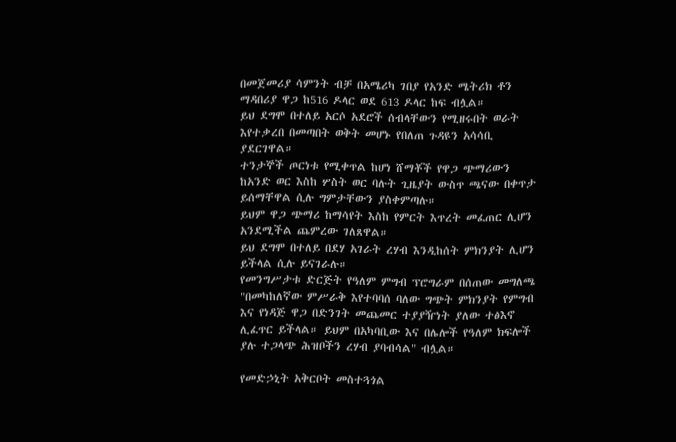በመጀመሪያ ሳምንት ብቻ በአሜሪካ ገበያ የአንድ ሜትሪክ ቶን ማዳበሪያ ዋጋ ከ516 ዶላር ወደ 613 ዶላር ከፍ ብሏል።
ይህ ደግሞ በተለይ አርሶ አደሮች ሰብላቸውን የሚዘሩበት ወራት እየተቃረበ በመጣበት ወቅት መሆኑ የበለጠ ጉዳዩን አሳሳቢ ያደርገዋል።
ተንታኞች ጦርነቱ የሚቀጥል ከሆነ ሸማቾች የዋጋ ጭማሪውን ከአንድ ወር እስከ ሦስት ወር ባሉት ጊዜያት ውስጥ ጫናው በቀጥታ ይሰማቸዋል ሲሉ ግምታቸውን ያስቀምጣሉ።
ይህም ዋጋ ጭማሪ ከማሳየት እስከ የምርት እጥረት መፈጠር ሊሆን አንደሚችል ጨምረው ገለጸዋል።
ይህ ደግሞ በተለይ በደሃ አገራት ረሃብ እንዲከሰት ምክንያት ሊሆን ይችላል ሲሉ ይናገራሉ።
የመንግሥታቱ ድርጅት የዓለም ምግብ ፕሮግራም በሰጠው መግለጫ "በመካከለኛው ምሥራቅ እየተባባሰ ባለው ግጭት ምክንያት የምግብ እና የነዳጅ ዋጋ በድንገት መጨመር ተያያዥነት ያለው ተፅእኖ ሊፈጥር ይችላል። ይህም በአካባቢው እና በሌሎች የዓለም ክፍሎች ያሉ ተጋላጭ ሕዝቦችን ረሃብ ያባብሳል" ብሏል።

የመድኃኒት አቅርቦት መስተጓጎል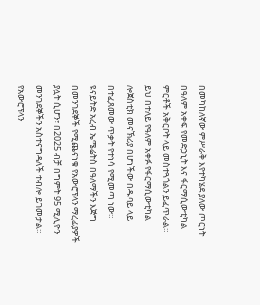በመካከለኛው ምሥራቅ እየተካሄደ ያለው ጦርነት በዓለም አቀፍ የመድኃኒት እና ፋርማሲውቲካል ምርቶች አቅርቦት ላይ መስተጓጎልን ይፈጥራል።
ይህ በተለይ የዓለም አቀፉ የፋርማሲውቲካል ሎጀስቲክ መናኽሪያ በሆነችው በዱባይ ላይ በተፈጸመው ጥቃት የተነሳ የሚመጣ ነው።
ዩናይትድ አረብ ኤሜሬትስ በዓለማችን እጅግ በመንገደኞች የሚጨናነቁ የአውሮፕላን ማረፊያዎች ያሏት ሲሆን፣ በ2025 ብቻ በግምት 95 ሚሊዮን መንገደኞችን አስተናግዳለች ተብሎ ይገመታል።
የአውሮፕላን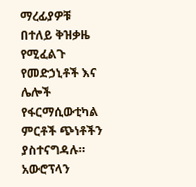ማረፊያዎቹ በተለይ ቅዝቃዜ የሚፈልጉ የመድኃኒቶች እና ሌሎች የፋርማሲውቲካል ምርቶች ጭነቶችን ያስተናግዳሉ።
አውሮፕላን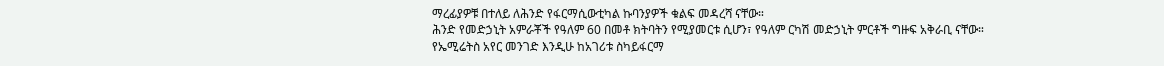ማረፊያዎቹ በተለይ ለሕንድ የፋርማሲውቲካል ኩባንያዎች ቁልፍ መዳረሻ ናቸው።
ሕንድ የመድኃኒት አምራቾች የዓለም 60 በመቶ ክትባትን የሚያመርቱ ሲሆን፣ የዓለም ርካሽ መድኃኒት ምርቶች ግዙፍ አቅራቢ ናቸው።
የኤሚሬትስ አየር መንገድ እንዲሁ ከአገሪቱ ስካይፋርማ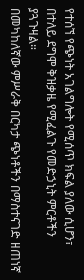የተሰኘ የጭነት አገልግሎት የሚሰጥ ክፍል ያለው ሲሆን፣ በተለይ ደግሞ ቅዝቃዜ የሚፈልጉ የመድኃኒት ምርቶችን ያጓጉዛል።
በመካከለኛው ምሥራቅ በርካታ ጭነቶችን በማስተናገድ ዘጠነኛ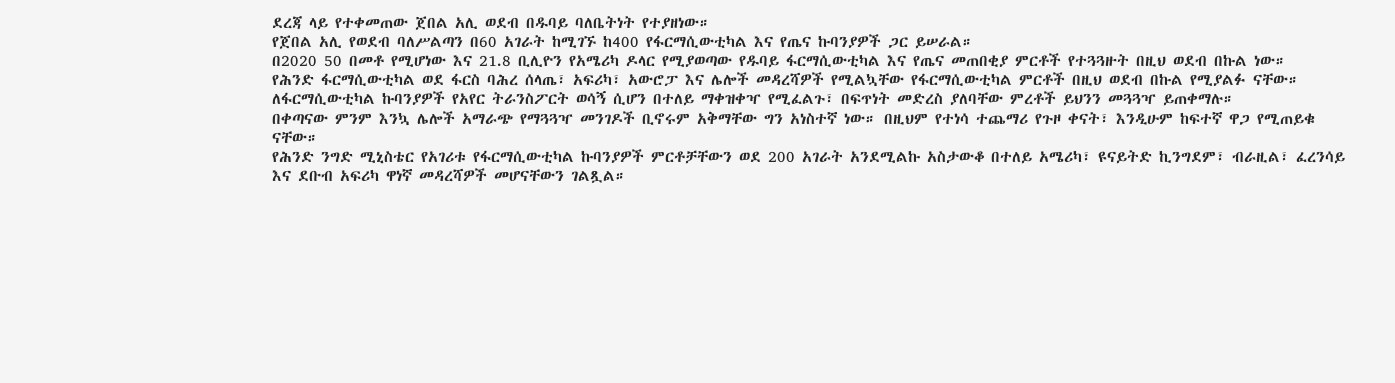ደረጃ ላይ የተቀመጠው ጀበል አሊ ወደብ በዱባይ ባለቤትነት የተያዘነው።
የጀበል አሊ የወደብ ባለሥልጣን በ60 አገራት ከሚገኙ ከ400 የፋርማሲውቲካል እና የጤና ኩባንያዎች ጋር ይሠራል።
በ2020 50 በመቶ የሚሆነው እና 21.8 ቢሊዮን የአሜሪካ ዶላር የሚያወጣው የዱባይ ፋርማሲውቲካል እና የጤና መጠበቂያ ምርቶች የተጓጓዙት በዚህ ወደብ በኩል ነው።
የሕንድ ፋርማሲውቲካል ወደ ፋርስ ባሕረ ሰላጤ፣ አፍሪካ፣ አውሮፓ እና ሌሎች መዳረሻዎች የሚልኳቸው የፋርማሲውቲካል ምርቶች በዚህ ወደብ በኩል የሚያልፉ ናቸው።
ለፋርማሲውቲካል ኩባንያዎች የአየር ትራንስፖርት ወሳኝ ሲሆን በተለይ ማቀዝቀዣ የሚፈልጉ፣ በፍጥነት መድረስ ያለባቸው ምረቶች ይህንን መጓጓዣ ይጠቀማሉ።
በቀጣናው ምንም እንኳ ሌሎች አማራጭ የማጓጓዣ መንገዶች ቢኖሩም አቅማቸው ግን አነስተኛ ነው። በዚህም የተነሳ ተጨማሪ የጉዞ ቀናት፣ እንዲሁም ከፍተኛ ዋጋ የሚጠይቁ ናቸው።
የሕንድ ንግድ ሚኒስቴር የአገሪቱ የፋርማሲውቲካል ኩባንያዎች ምርቶቻቸውን ወደ 200 አገራት አንደሚልኩ አስታውቆ በተለይ አሜሪካ፣ ዩናይትድ ኪንግደም፣ ብራዚል፣ ፈረንሳይ እና ደቡብ አፍሪካ ዋነኛ መዳረሻዎች መሆናቸውን ገልጿል።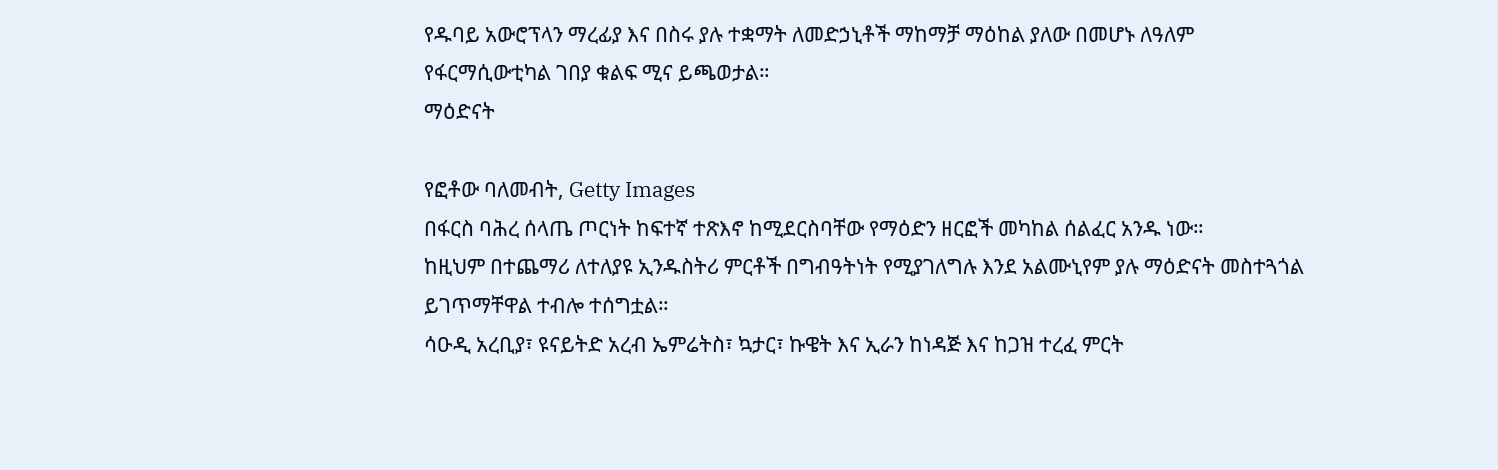የዱባይ አውሮፕላን ማረፊያ እና በስሩ ያሉ ተቋማት ለመድኃኒቶች ማከማቻ ማዕከል ያለው በመሆኑ ለዓለም የፋርማሲውቲካል ገበያ ቁልፍ ሚና ይጫወታል።
ማዕድናት

የፎቶው ባለመብት, Getty Images
በፋርስ ባሕረ ሰላጤ ጦርነት ከፍተኛ ተጽእኖ ከሚደርስባቸው የማዕድን ዘርፎች መካከል ሰልፈር አንዱ ነው።
ከዚህም በተጨማሪ ለተለያዩ ኢንዱስትሪ ምርቶች በግብዓትነት የሚያገለግሉ እንደ አልሙኒየም ያሉ ማዕድናት መስተጓጎል ይገጥማቸዋል ተብሎ ተሰግቷል።
ሳዑዲ አረቢያ፣ ዩናይትድ አረብ ኤምሬትስ፣ ኳታር፣ ኩዌት እና ኢራን ከነዳጅ እና ከጋዝ ተረፈ ምርት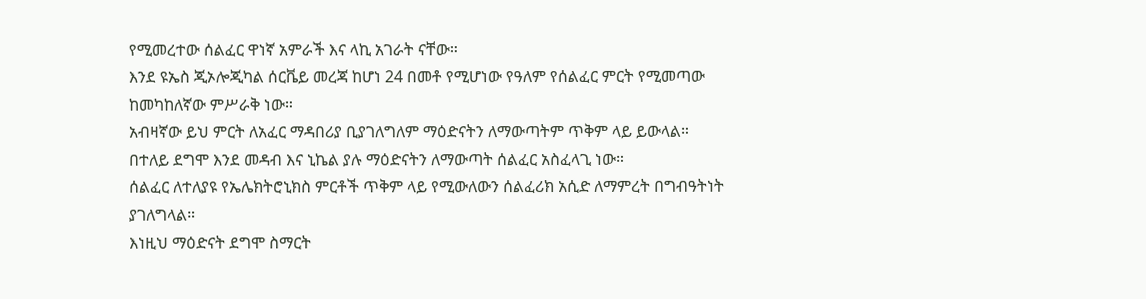የሚመረተው ሰልፈር ዋነኛ አምራች እና ላኪ አገራት ናቸው።
እንደ ዩኤስ ጂኦሎጂካል ሰርቬይ መረጃ ከሆነ 24 በመቶ የሚሆነው የዓለም የሰልፈር ምርት የሚመጣው ከመካከለኛው ምሥራቅ ነው።
አብዛኛው ይህ ምርት ለአፈር ማዳበሪያ ቢያገለግለም ማዕድናትን ለማውጣትም ጥቅም ላይ ይውላል።
በተለይ ደግሞ እንደ መዳብ እና ኒኬል ያሉ ማዕድናትን ለማውጣት ሰልፈር አስፈላጊ ነው።
ሰልፈር ለተለያዩ የኤሌክትሮኒክስ ምርቶች ጥቅም ላይ የሚውለውን ሰልፈሪክ አሲድ ለማምረት በግብዓትነት ያገለግላል።
እነዚህ ማዕድናት ደግሞ ስማርት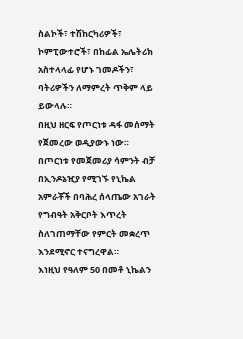ስልኮች፣ ተሽከርካሪዎች፣ ኮምፒውተሮች፣ በከፊል ኤሌትሪክ አስተላላፊ የሆኑ ገመዶችን፣ ባትሪዎችን ለማምረት ጥቅም ላይ ይውላሉ።
በዚህ ዘርፍ የጦርነቱ ዳፋ መሰማት የጀመረው ወዲያውኑ ነው።
በጦርነቱ የመጀመሪያ ሳምንት ብቻ በኢንዶኔዢያ የሚገኙ የኒኬል አምራቾች በባሕረ ሰላጤው አገራት የግብዓት አቅርቦት እጥረት ስለገጠማቸው የምርት መቋረጥ እንደሚኖር ተናግረዋል።
እነዚህ የዓለም 50 በመቶ ኒኬልን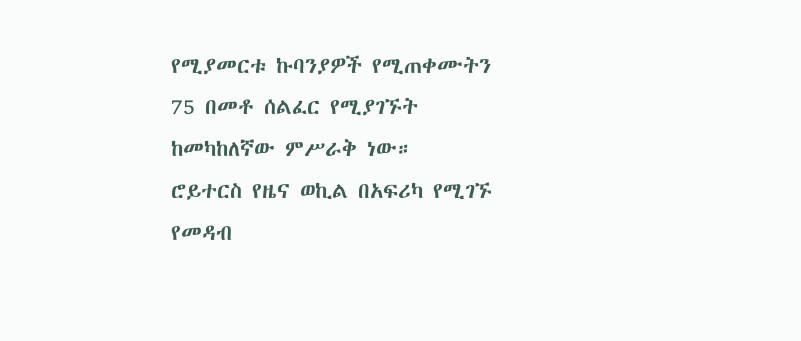የሚያመርቱ ኩባንያዎች የሚጠቀሙትን 75 በመቶ ሰልፈር የሚያገኙት ከመካከለኛው ምሥራቅ ነው።
ሮይተርስ የዜና ወኪል በአፍሪካ የሚገኙ የመዳብ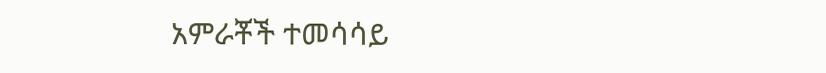አምራቾች ተመሳሳይ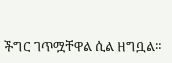ችግር ገጥሟቸዋል ሲል ዘግቧል።